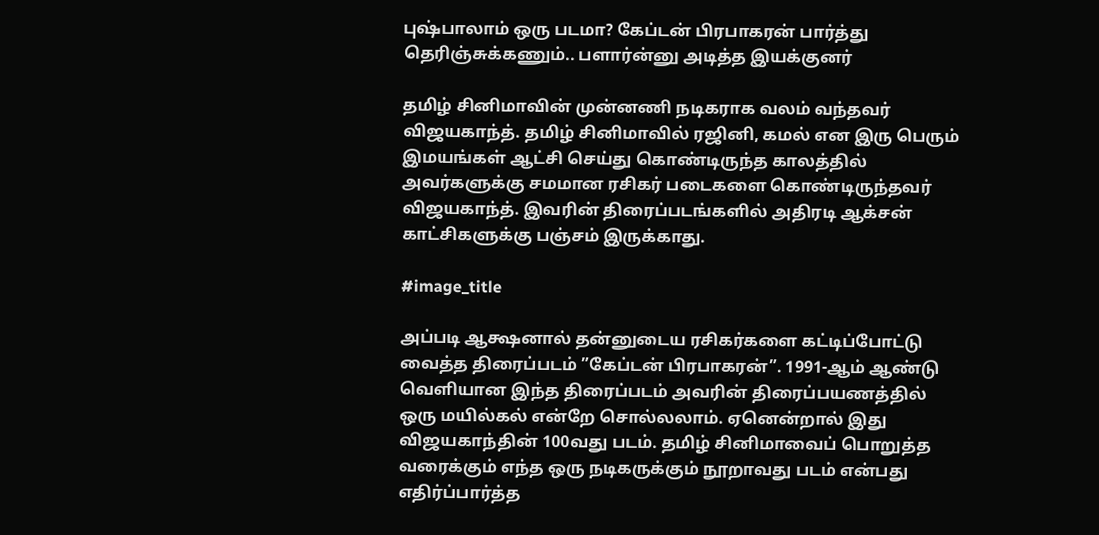புஷ்பாலாம் ஒரு படமா? கேப்டன் பிரபாகரன் பார்த்து தெரிஞ்சுக்கணும்.. பளார்ன்னு அடித்த இயக்குனர்

தமிழ் சினிமாவின் முன்னணி நடிகராக வலம் வந்தவர் விஜயகாந்த். தமிழ் சினிமாவில் ரஜினி, கமல் என இரு பெரும் இமயங்கள் ஆட்சி செய்து கொண்டிருந்த காலத்தில் அவர்களுக்கு சமமான ரசிகர் படைகளை கொண்டிருந்தவர் விஜயகாந்த். இவரின் திரைப்படங்களில் அதிரடி ஆக்சன் காட்சிகளுக்கு பஞ்சம் இருக்காது.

#image_title

அப்படி ஆக்ஷனால் தன்னுடைய ரசிகர்களை கட்டிப்போட்டு வைத்த திரைப்படம் ”கேப்டன் பிரபாகரன்”. 1991-ஆம் ஆண்டு வெளியான இந்த திரைப்படம் அவரின் திரைப்பயணத்தில் ஒரு மயில்கல் என்றே சொல்லலாம். ஏனென்றால் இது விஜயகாந்தின் 100வது படம். தமிழ் சினிமாவைப் பொறுத்த வரைக்கும் எந்த ஒரு நடிகருக்கும் நூறாவது படம் என்பது எதிர்ப்பார்த்த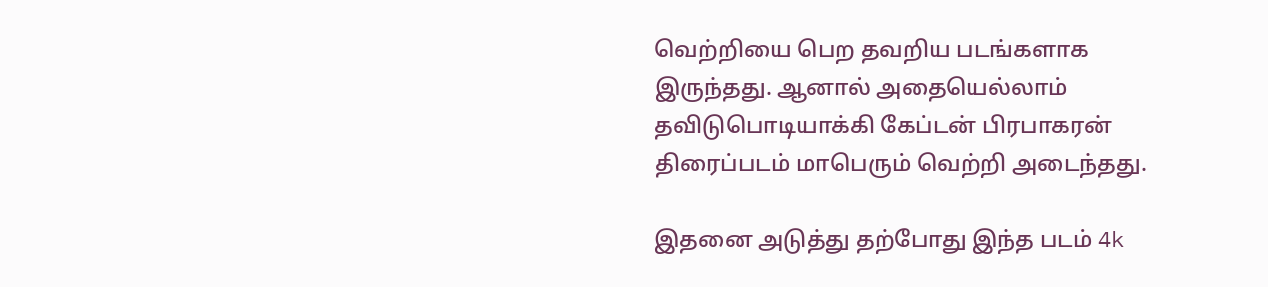வெற்றியை பெற தவறிய படங்களாக இருந்தது. ஆனால் அதையெல்லாம் தவிடுபொடியாக்கி கேப்டன் பிரபாகரன் திரைப்படம் மாபெரும் வெற்றி அடைந்தது.

இதனை அடுத்து தற்போது இந்த படம் 4k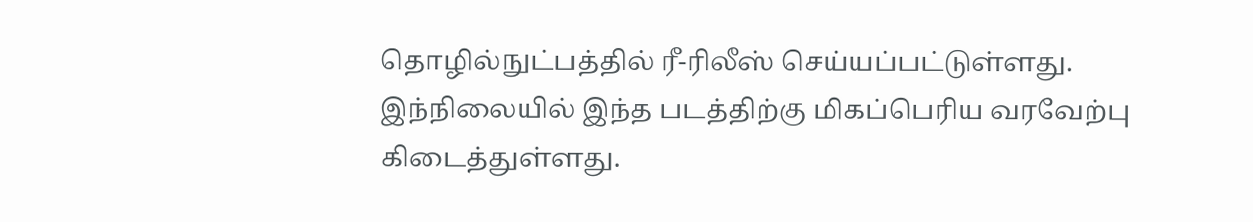தொழில்நுட்பத்தில் ரீ-ரிலீஸ் செய்யப்பட்டுள்ளது. இந்நிலையில் இந்த படத்திற்கு மிகப்பெரிய வரவேற்பு கிடைத்துள்ளது.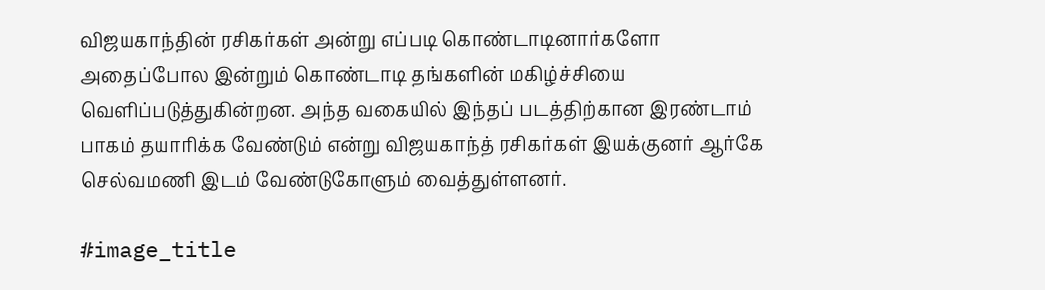விஜயகாந்தின் ரசிகர்கள் அன்று எப்படி கொண்டாடினார்களோ அதைப்போல இன்றும் கொண்டாடி தங்களின் மகிழ்ச்சியை வெளிப்படுத்துகின்றன. அந்த வகையில் இந்தப் படத்திற்கான இரண்டாம் பாகம் தயாரிக்க வேண்டும் என்று விஜயகாந்த் ரசிகர்கள் இயக்குனர் ஆர்கே செல்வமணி இடம் வேண்டுகோளும் வைத்துள்ளனர்.

#image_title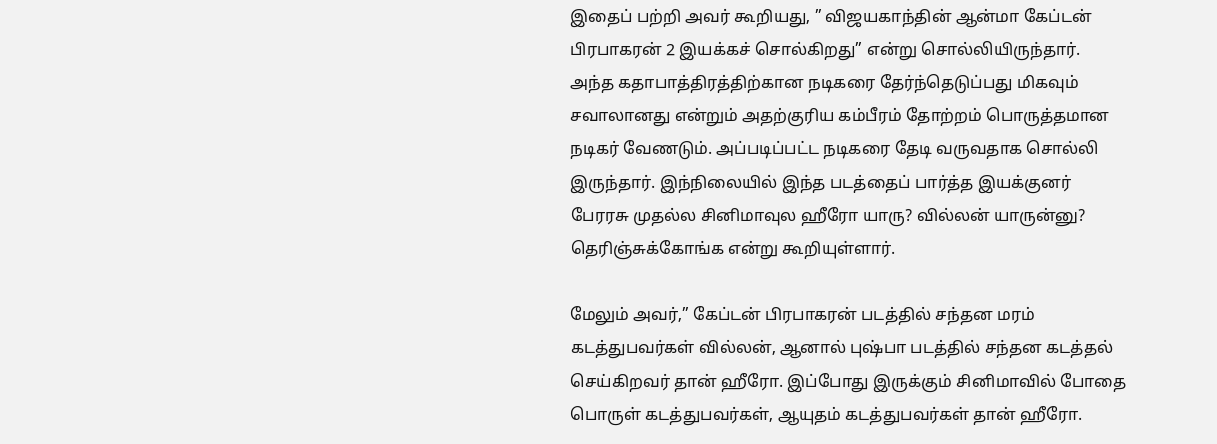இதைப் பற்றி அவர் கூறியது, ” விஜயகாந்தின் ஆன்மா கேப்டன் பிரபாகரன் 2 இயக்கச் சொல்கிறது” என்று சொல்லியிருந்தார். அந்த கதாபாத்திரத்திற்கான நடிகரை தேர்ந்தெடுப்பது மிகவும் சவாலானது என்றும் அதற்குரிய கம்பீரம் தோற்றம் பொருத்தமான நடிகர் வேணடும். அப்படிப்பட்ட நடிகரை தேடி வருவதாக சொல்லி இருந்தார். இந்நிலையில் இந்த படத்தைப் பார்த்த இயக்குனர் பேரரசு முதல்ல சினிமாவுல ஹீரோ யாரு? வில்லன் யாருன்னு? தெரிஞ்சுக்கோங்க என்று கூறியுள்ளார்.

மேலும் அவர்,” கேப்டன் பிரபாகரன் படத்தில் சந்தன மரம் கடத்துபவர்கள் வில்லன், ஆனால் புஷ்பா படத்தில் சந்தன கடத்தல் செய்கிறவர் தான் ஹீரோ. இப்போது இருக்கும் சினிமாவில் போதை பொருள் கடத்துபவர்கள், ஆயுதம் கடத்துபவர்கள் தான் ஹீரோ.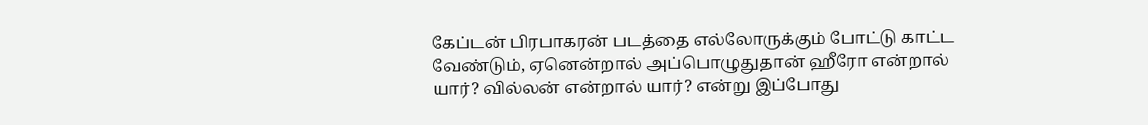கேப்டன் பிரபாகரன் படத்தை எல்லோருக்கும் போட்டு காட்ட வேண்டும், ஏனென்றால் அப்பொழுதுதான் ஹீரோ என்றால் யார்? வில்லன் என்றால் யார்? என்று இப்போது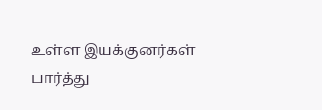உள்ள இயக்குனர்கள் பார்த்து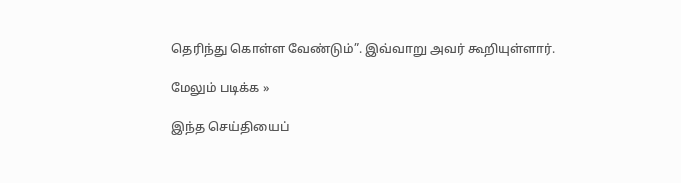தெரிந்து கொள்ள வேண்டும்”. இவ்வாறு அவர் கூறியுள்ளார்.

மேலும் படிக்க »

இந்த செய்தியைப்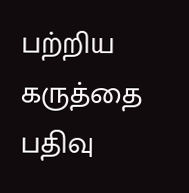பற்றிய கருத்தை பதிவு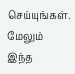செய்யுங்கள். மேலும் இந்த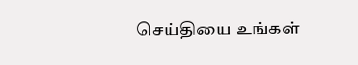செய்தியை உங்கள்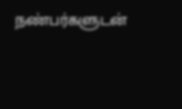நண்பர்களுடன்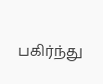பகிர்ந்து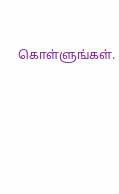கொள்ளுங்கள்.